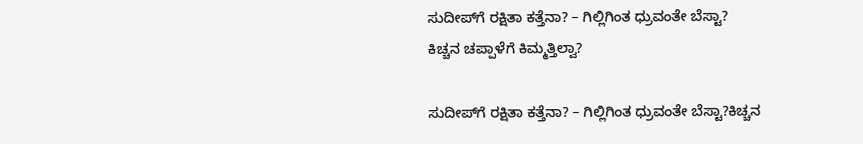ಸುದೀಪ್‌ಗೆ ರಕ್ಷಿತಾ ಕತ್ತೆನಾ? – ಗಿಲ್ಲಿಗಿಂತ ಧ್ರುವಂತೇ ಬೆಸ್ಟಾ?
ಕಿಚ್ಚನ ಚಪ್ಪಾಳೆಗೆ ಕಿಮ್ಮತ್ತಿಲ್ವಾ?

ಸುದೀಪ್‌ಗೆ ರಕ್ಷಿತಾ ಕತ್ತೆನಾ? – ಗಿಲ್ಲಿಗಿಂತ ಧ್ರುವಂತೇ ಬೆಸ್ಟಾ?ಕಿಚ್ಚನ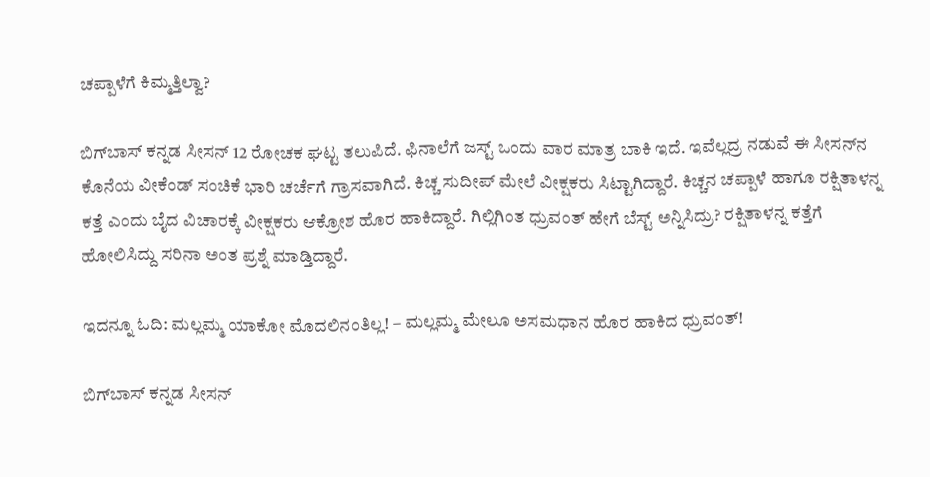ಚಪ್ಪಾಳೆಗೆ ಕಿಮ್ಮತ್ತಿಲ್ವಾ?

ಬಿಗ್‌ಬಾಸ್‌ ಕನ್ನಡ ಸೀಸನ್‌ 12 ರೋಚಕ ಘಟ್ಟ ತಲುಪಿದೆ. ಫಿನಾಲೆಗೆ ಜಸ್ಟ್‌ ಒಂದು ವಾರ ಮಾತ್ರ ಬಾಕಿ ಇದೆ. ಇವೆಲ್ಲದ್ರ ನಡುವೆ ಈ ಸೀಸನ್‌ನ ಕೊನೆಯ ವೀಕೆಂಡ್‌ ಸಂಚಿಕೆ ಭಾರಿ ಚರ್ಚೆಗೆ ಗ್ರಾಸವಾಗಿದೆ. ಕಿಚ್ಚ ಸುದೀಪ್‌ ಮೇಲೆ ವೀಕ್ಷಕರು ಸಿಟ್ಟಾಗಿದ್ದಾರೆ. ಕಿಚ್ಚನ ಚಪ್ಪಾಳೆ ಹಾಗೂ ರಕ್ಷಿತಾಳನ್ನ ಕತ್ತೆ ಎಂದು ಬೈದ ವಿಚಾರಕ್ಕೆ ವೀಕ್ಷಕರು ಆಕ್ರೋಶ ಹೊರ ಹಾಕಿದ್ದಾರೆ. ಗಿಲ್ಲಿಗಿಂತ ಧ್ರುವಂತ್‌ ಹೇಗೆ ಬೆಸ್ಟ್‌ ಅನ್ನಿಸಿದ್ರು? ರಕ್ಷಿತಾಳನ್ನ ಕತ್ತೆಗೆ ಹೋಲಿಸಿದ್ದು ಸರಿನಾ ಅಂತ ಪ್ರಶ್ನೆ ಮಾಡ್ತಿದ್ದಾರೆ.

ಇದನ್ನೂ ಓದಿ: ಮಲ್ಲಮ್ಮ ಯಾಕೋ ಮೊದಲಿನಂತಿಲ್ಲ! – ಮಲ್ಲಮ್ಮ ಮೇಲೂ ಅಸಮಧಾನ ಹೊರ ಹಾಕಿದ ಧ್ರುವಂತ್!

ಬಿಗ್‌ಬಾಸ್‌ ಕನ್ನಡ ಸೀಸನ್‌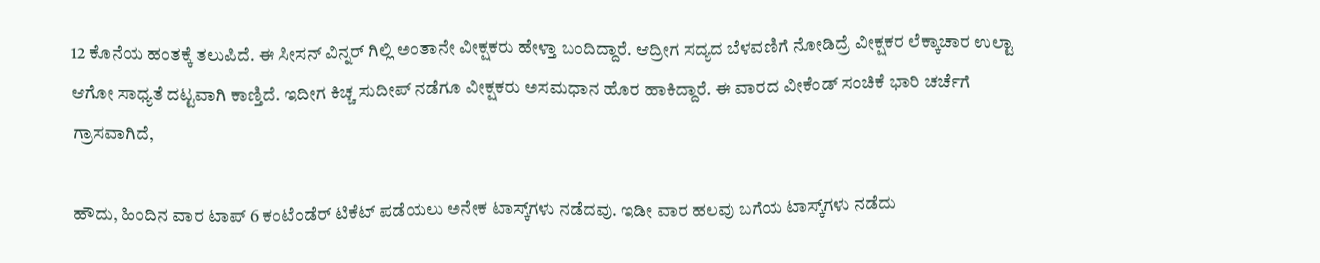12 ಕೊನೆಯ ಹಂತಕ್ಕೆ ತಲುಪಿದೆ. ಈ ಸೀಸನ್‌ ವಿನ್ನರ್‌ ಗಿಲ್ಲಿ ಅಂತಾನೇ ವೀಕ್ಷಕರು ಹೇಳ್ತಾ ಬಂದಿದ್ದಾರೆ. ಆದ್ರೀಗ ಸದ್ಯದ ಬೆಳವಣಿಗೆ ನೋಡಿದ್ರೆ ವೀಕ್ಷಕರ ಲೆಕ್ಕಾಚಾರ ಉಲ್ಟಾ ಆಗೋ ಸಾಧ್ಯತೆ ದಟ್ಟವಾಗಿ ಕಾಣ್ತಿದೆ. ಇದೀಗ ಕಿಚ್ಚ ಸುದೀಪ್‌ ನಡೆಗೂ ವೀಕ್ಷಕರು ಅಸಮಧಾನ ಹೊರ ಹಾಕಿದ್ದಾರೆ. ಈ ವಾರದ ವೀಕೆಂಡ್‌ ಸಂಚಿಕೆ ಭಾರಿ ಚರ್ಚೆಗೆ ಗ್ರಾಸವಾಗಿದೆ,

ಹೌದು, ಹಿಂದಿನ ವಾರ ಟಾಪ್‌ 6 ಕಂಟೆಂಡೆರ್‌ ಟಿಕೆಟ್‌ ಪಡೆಯಲು ಅನೇಕ ಟಾಸ್ಕ್‌ಗಳು ನಡೆದವು. ಇಡೀ ವಾರ ಹಲವು ಬಗೆಯ ಟಾಸ್ಕ್‌ಗಳು ನಡೆದು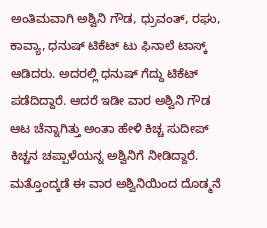ಅಂತಿಮವಾಗಿ ಅಶ್ವಿನಿ ಗೌಡ, ಧ್ರುವಂತ್‌, ರಘು, ಕಾವ್ಯಾ, ಧನುಷ್‌ ಟಿಕೆಟ್‌ ಟು ಫಿನಾಲೆ ಟಾಸ್ಕ್‌ ಆಡಿದರು. ಅದರಲ್ಲಿ ಧನುಷ್‌ ಗೆದ್ದು ಟಿಕೆಟ್‌ ಪಡೆದಿದ್ದಾರೆ. ಆದರೆ ಇಡೀ ವಾರ ಅಶ್ವಿನಿ ಗೌಡ ಆಟ ಚೆನ್ನಾಗಿತ್ತು ಅಂತಾ ಹೇಳಿ ಕಿಚ್ಚ ಸುದೀಪ್‌ ಕಿಚ್ಚನ ಚಪ್ಪಾಳೆಯನ್ನ ಅಶ್ವಿನಿಗೆ ನೀಡಿದ್ದಾರೆ. ಮತ್ತೊಂದ್ಕಡೆ ಈ ವಾರ ಅಶ್ವಿನಿಯಿಂದ ದೊಡ್ಮನೆ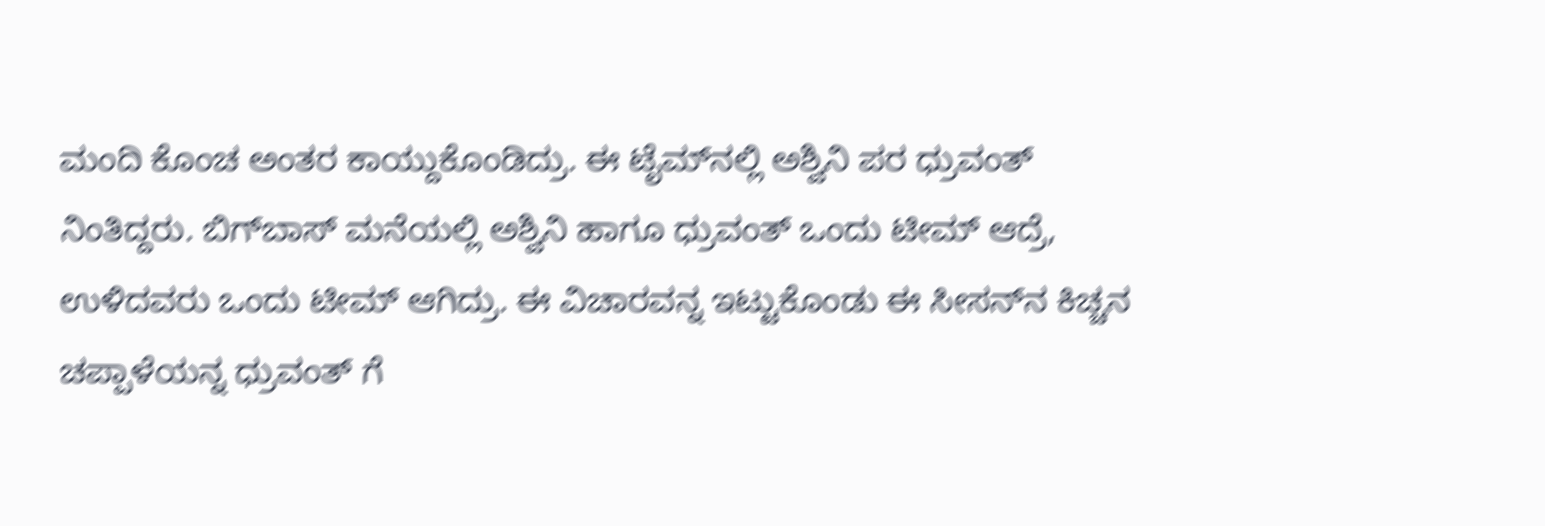ಮಂದಿ ಕೊಂಚ ಅಂತರ ಕಾಯ್ದುಕೊಂಡಿದ್ರು. ಈ ಟೈಮ್‌ನಲ್ಲಿ ಅಶ್ವಿನಿ ಪರ ಧ್ರುವಂತ್‌ ನಿಂತಿದ್ದರು. ಬಿಗ್‌ಬಾಸ್‌ ಮನೆಯಲ್ಲಿ ಅಶ್ವಿನಿ ಹಾಗೂ ಧ್ರುವಂತ್‌ ಒಂದು ಟೀಮ್‌ ಆದ್ರೆ, ಉಳಿದವರು ಒಂದು ಟೀಮ್‌ ಆಗಿದ್ರು. ಈ ವಿಚಾರವನ್ನ ಇಟ್ಟುಕೊಂಡು ಈ ಸೀಸನ್‌ನ ಕಿಚ್ಚನ ಚಪ್ಪಾಳೆಯನ್ನ ಧ್ರುವಂತ್‌ ಗೆ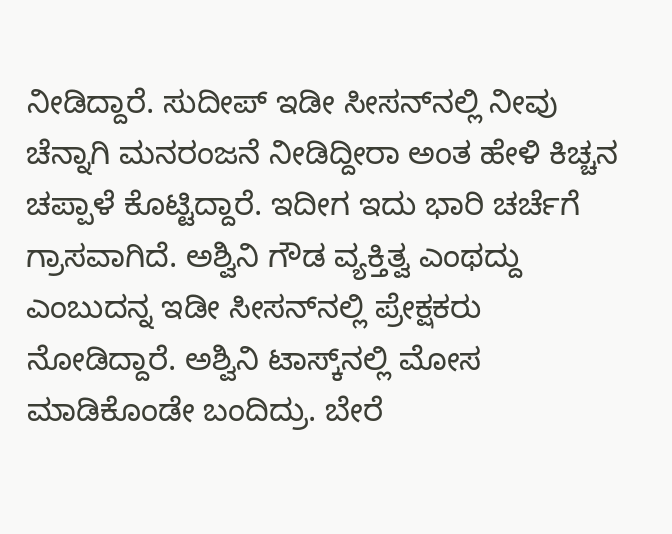ನೀಡಿದ್ದಾರೆ. ಸುದೀಪ್‌ ಇಡೀ ಸೀಸನ್‌ನಲ್ಲಿ ನೀವು ಚೆನ್ನಾಗಿ ಮನರಂಜನೆ ನೀಡಿದ್ದೀರಾ ಅಂತ ಹೇಳಿ ಕಿಚ್ಚನ ಚಪ್ಪಾಳೆ ಕೊಟ್ಟಿದ್ದಾರೆ. ಇದೀಗ ಇದು ಭಾರಿ ಚರ್ಚೆಗೆ ಗ್ರಾಸವಾಗಿದೆ. ಅಶ್ವಿನಿ ಗೌಡ ವ್ಯಕ್ತಿತ್ವ ಎಂಥದ್ದು ಎಂಬುದನ್ನ ಇಡೀ ಸೀಸನ್‌ನಲ್ಲಿ ಪ್ರೇಕ್ಷಕರು ನೋಡಿದ್ದಾರೆ. ಅಶ್ವಿನಿ ಟಾಸ್ಕ್‌ನಲ್ಲಿ ಮೋಸ ಮಾಡಿಕೊಂಡೇ ಬಂದಿದ್ರು. ಬೇರೆ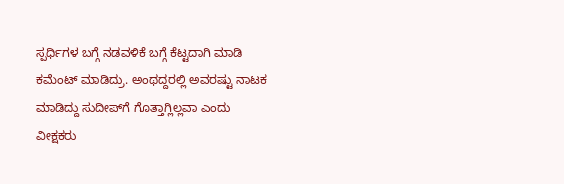ಸ್ಪರ್ಧಿಗಳ ಬಗ್ಗೆ ನಡವಳಿಕೆ ಬಗ್ಗೆ ಕೆಟ್ಟದಾಗಿ ಮಾಡಿ ಕಮೆಂಟ್‌ ಮಾಡಿದ್ರು. ಅಂಥದ್ದರಲ್ಲಿ ಅವರಷ್ಟು ನಾಟಕ ಮಾಡಿದ್ದು ಸುದೀಪ್‌ಗೆ ಗೊತ್ತಾಗ್ಲಿಲ್ಲವಾ ಎಂದು ವೀಕ್ಷಕರು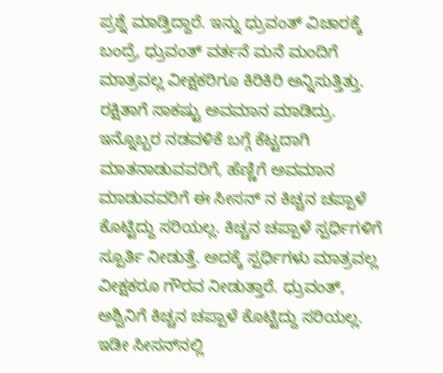ಪ್ರಶ್ನೆ ಮಾಡ್ತಿದ್ದಾರೆ. ಇನ್ನು ಧ್ರುವಂತ್‌ ವಿಚಾರಕ್ಕೆ ಬಂದ್ರೆ, ಧ್ರುವಂತ್‌ ವರ್ತನೆ ಮನೆ ಮಂದಿಗೆ ಮಾತ್ರವಲ್ಲ ವೀಕ್ಷಕರಿಗೂ ಕಿರಿಕಿರಿ ಅನ್ನಿಸುತ್ತಿತ್ತು. ರಕ್ಷಿತಾಗೆ ಸಾಕಷ್ಟು ಅವಮಾನ ಮಾಡಿದ್ರು. ಇನ್ನೊಬ್ಬರ ನಡವಳಿಕೆ ಬಗ್ಗೆ ಕೆಟ್ಟದಾಗಿ ಮಾತನಾಡುವವರಿಗೆ, ಹೆಣ್ಣಿಗೆ ಅವಮಾನ ಮಾಡುವವರಿಗೆ ಈ ಸೀಸನ್‌ ನ ಕಿಚ್ಚನ ಚಪ್ಪಾಳೆ ಕೊಟ್ಟಿದ್ದು ಸರಿಯಲ್ಲ. ಕಿಚ್ಚನ ಚಪ್ಪಾಳೆ ಸ್ಪರ್ಧಿಗಳಿಗೆ ಸ್ಪೂರ್ತಿ ನೀಡುತ್ತೆ. ಅದಕ್ಕೆ ಸ್ಪರ್ಧಿಗಳು ಮಾತ್ರವಲ್ಲ ವೀಕ್ಷಕರೂ ಗೌರವ ನೀಡುತ್ತಾರೆ. ಧ್ರುವಂತ್‌, ಅಶ್ವಿನಿಗೆ ಕಿಚ್ಚನ ಚಪ್ಪಾಳೆ ಕೊಟ್ಟಿದ್ದು ಸರಿಯಲ್ಲ. ಇಡೀ ಸೀಸನ್‌ನಲ್ಲಿ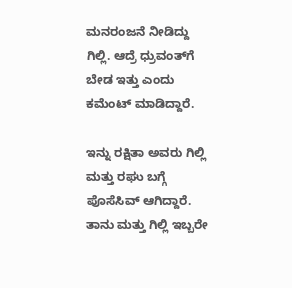ಮನರಂಜನೆ ನೀಡಿದ್ದು ಗಿಲ್ಲಿ. ಆದ್ರೆ ಧ್ರುವಂತ್‌ಗೆ ಬೇಡ ಇತ್ತು ಎಂದು ಕಮೆಂಟ್‌ ಮಾಡಿದ್ದಾರೆ.

ಇನ್ನು ರಕ್ಷಿತಾ ಅವರು ಗಿಲ್ಲಿ ಮತ್ತು ರಘು ಬಗ್ಗೆ ಪೊಸೆಸಿವ್‌ ಆಗಿದ್ದಾರೆ. ತಾನು ಮತ್ತು ಗಿಲ್ಲಿ ಇಬ್ಬರೇ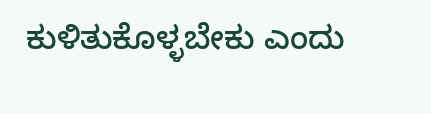ಕುಳಿತುಕೊಳ್ಳಬೇಕು ಎಂದು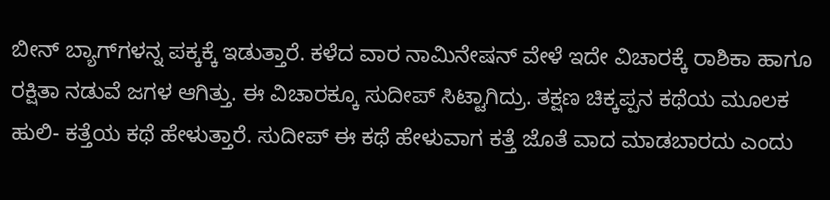ಬೀನ್‌ ಬ್ಯಾಗ್‌ಗಳನ್ನ ಪಕ್ಕಕ್ಕೆ ಇಡುತ್ತಾರೆ. ಕಳೆದ ವಾರ ನಾಮಿನೇಷನ್‌ ವೇಳೆ ಇದೇ ವಿಚಾರಕ್ಕೆ ರಾಶಿಕಾ ಹಾಗೂ ರಕ್ಷಿತಾ ನಡುವೆ ಜಗಳ ಆಗಿತ್ತು. ಈ ವಿಚಾರಕ್ಕೂ ಸುದೀಪ್‌ ಸಿಟ್ಟಾಗಿದ್ರು. ತಕ್ಷಣ ಚಿಕ್ಕಪ್ಪನ ಕಥೆಯ ಮೂಲಕ ಹುಲಿ- ಕತ್ತೆಯ ಕಥೆ ಹೇಳುತ್ತಾರೆ. ಸುದೀಪ್ ಈ ಕಥೆ ಹೇಳುವಾಗ ಕತ್ತೆ ಜೊತೆ ವಾದ ಮಾಡಬಾರದು ಎಂದು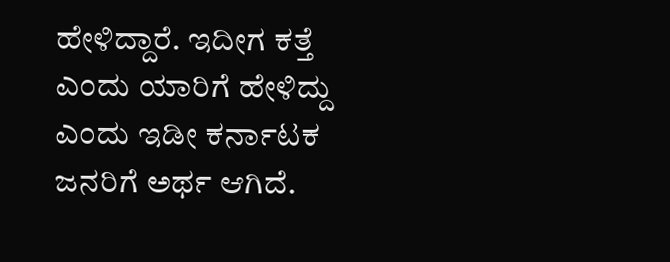ಹೇಳಿದ್ದಾರೆ. ಇದೀಗ ಕತ್ತೆ ಎಂದು ಯಾರಿಗೆ ಹೇಳಿದ್ದು ಎಂದು ಇಡೀ ಕರ್ನಾಟಕ ಜನರಿಗೆ ಅರ್ಥ ಆಗಿದೆ.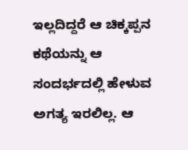ಇಲ್ಲದಿದ್ದರೆ ಆ ಚಿಕ್ಕಪ್ಪನ ಕಥೆಯನ್ನು ಆ ಸಂದರ್ಭದಲ್ಲಿ ಹೇಳುವ ಅಗತ್ಯ ಇರಲಿಲ್ಲ. ಆ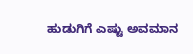ಹುಡುಗಿಗೆ ಎಷ್ಟು ಅವಮಾನ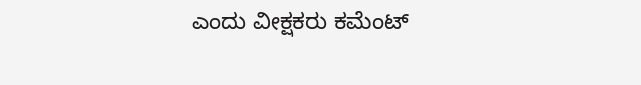ಎಂದು ವೀಕ್ಷಕರು ಕಮೆಂಟ್‌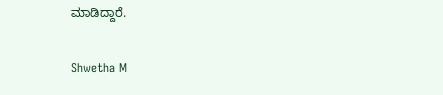ಮಾಡಿದ್ದಾರೆ.

Shwetha M